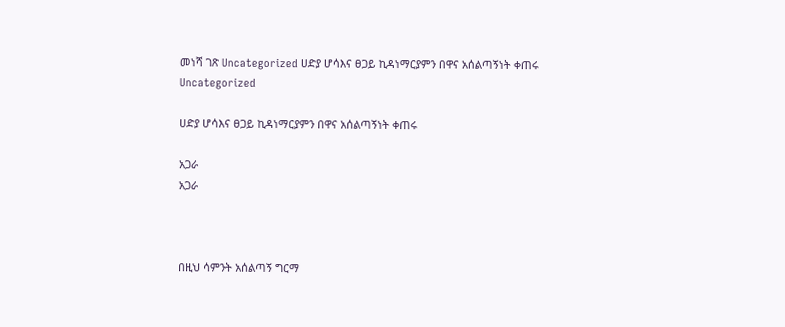መነሻ ገጽ Uncategorized ሀድያ ሆሳእና ፀጋይ ኪዳነማርያምን በዋና አሰልጣኝነት ቀጠሩ
Uncategorized

ሀድያ ሆሳእና ፀጋይ ኪዳነማርያምን በዋና አሰልጣኝነት ቀጠሩ

አጋራ
አጋራ



በዚህ ሳምንት አሰልጣኝ ግርማ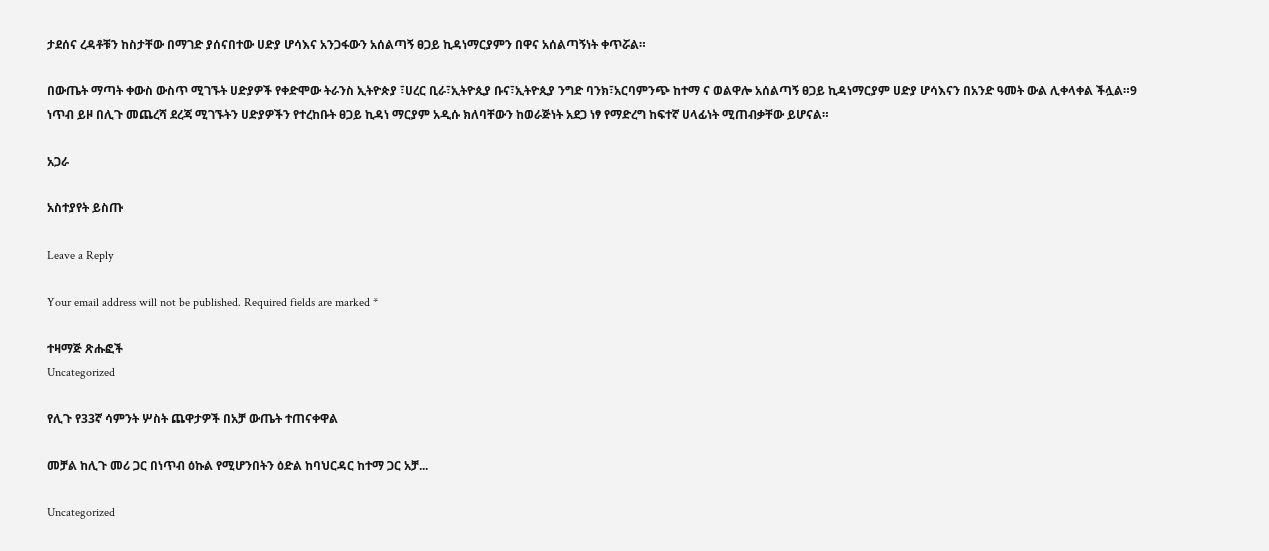ታደሰና ረዳቶቹን ከስታቸው በማገድ ያሰናበተው ሀድያ ሆሳእና አንጋፋውን አሰልጣኝ ፀጋይ ኪዳነማርያምን በዋና አሰልጣኝነት ቀጥሯል።

በውጤት ማጣት ቀውስ ውስጥ ሚገኙት ሀድያዎች የቀድሞው ትራንስ ኢትዮጵያ ፣ሀረር ቢራ፣ኢትዮጲያ ቡና፣ኢትዮጲያ ንግድ ባንክ፣አርባምንጭ ከተማ ና ወልዋሎ አሰልጣኝ ፀጋይ ኪዳነማርያም ሀድያ ሆሳእናን በአንድ ዓመት ውል ሊቀላቀል ችሏል።9 ነጥብ ይዞ በሊጉ መጨረሻ ደረጃ ሚገኙትን ሀድያዎችን የተረከቡት ፀጋይ ኪዳነ ማርያም አዲሱ ክለባቸውን ከወራጅነት አደጋ ነፃ የማድረግ ከፍተኛ ሀላፊነት ሚጠብቃቸው ይሆናል።

አጋራ

አስተያየት ይስጡ

Leave a Reply

Your email address will not be published. Required fields are marked *

ተዛማጅ ጽሑፎች
Uncategorized

የሊጉ የ33ኛ ሳምንት ሦስት ጨዋታዎች በአቻ ውጤት ተጠናቀዋል

መቻል ከሊጉ መሪ ጋር በነጥብ ዕኩል የሚሆንበትን ዕድል ከባህርዳር ከተማ ጋር አቻ...

Uncategorized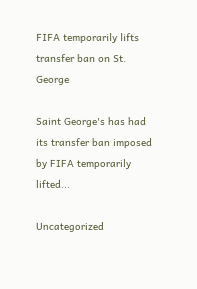FIFA temporarily lifts transfer ban on St. George

Saint George's has had its transfer ban imposed by FIFA temporarily lifted...

Uncategorized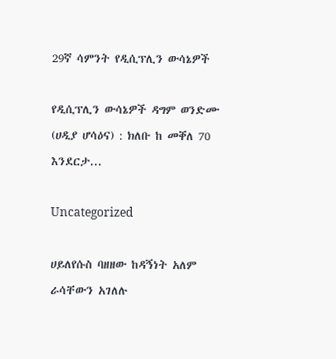29ኛ ሳምንት የዲሲፕሊን ውሳኔዎች

የዲሲፕሊን ውሳኔዎች ዳግም ወንድሙ (ሀዲያ ሆሳዕና) : ክለቡ ከ መቐለ 70 እንደርታ...

Uncategorized

ሀይለየሱስ ባዘዘው ከዳኝነት አለም ራሳቸውን አገለሉ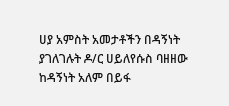ሀያ አምስት አመታቶችን በዳኝነት ያገለገሉት ዶ/ር ሀይለየሱስ ባዘዘው ከዳኝነት አለም በይፋ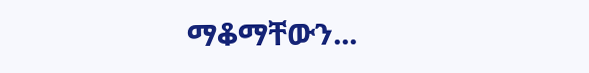ማቆማቸውን...